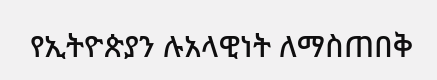የኢትዮጵያን ሉአላዊነት ለማስጠበቅ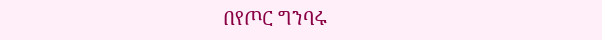በየጦር ግንባሩ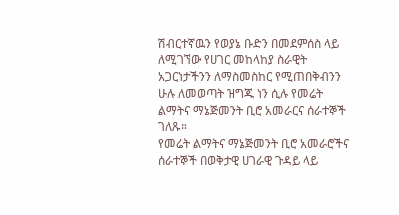ሽብርተኛዉን የወያኔ ቡድን በመደምሰስ ላይ ለሚገኘው የሀገር መከላከያ ስራዊት አጋርነታችንን ለማስመስከር የሚጠበቅብንን ሁሉ ለመወጣት ዝግጁ ነን ሲሉ የመሬት ልማትና ማኔጅመንት ቢሮ አመራርና ሰራተኞች ገለጹ።
የመሬት ልማትና ማኔጅመንት ቢሮ አመራሮችና ሰራተኞች በወቅታዊ ሀገራዊ ጉዳይ ላይ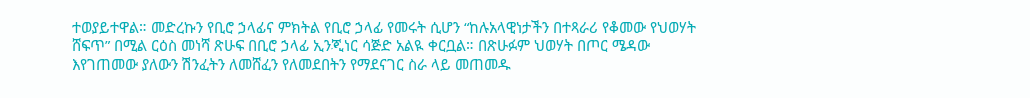ተወያይተዋል። መድረኩን የቢሮ ኃላፊና ምክትል የቢሮ ኃላፊ የመሩት ሲሆን “ከሉአላዊነታችን በተጻራሪ የቆመው የህወሃት ሸፍጥ” በሚል ርዕስ መነሻ ጽሁፍ በቢሮ ኃላፊ ኢንጂነር ሳጅድ አልዪ ቀርቧል። በጽሁፉም ህወሃት በጦር ሜዳው እየገጠመው ያለውን ሽንፈትን ለመሸፈን የለመደበትን የማደናገር ስራ ላይ መጠመዱ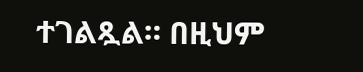ተገልጿል። በዚህም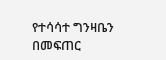የተሳሳተ ግንዛቤን በመፍጠር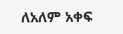ለአለም አቀፍ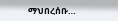ማህበረሰቡ…